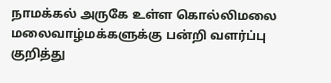நாமக்கல் அருகே உள்ள கொல்லிமலை மலைவாழ்மக்களுக்கு பன்றி வளர்ப்பு குறித்து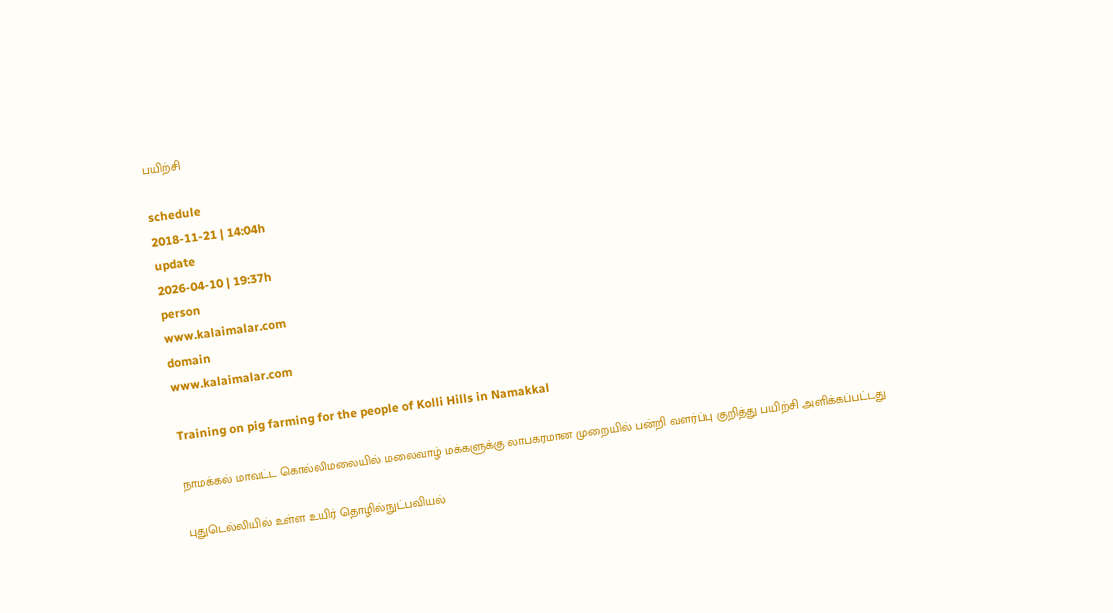பயிற்சி

schedule
2018-11-21 | 14:04h
update
2026-04-10 | 19:37h
person
www.kalaimalar.com
domain
www.kalaimalar.com

Training on pig farming for the people of Kolli Hills in Namakkal

நாமக்கல் மாவட்ட கொல்லிமலையில் மலைவாழ் மக்களுக்கு லாபகரமான முறையில் பன்றி வளர்ப்பு குறித்து பயிற்சி அளிக்கப்பட்டது

புதுடெல்லியில் உள்ள உயிர் தொழில்நுட்பவியல்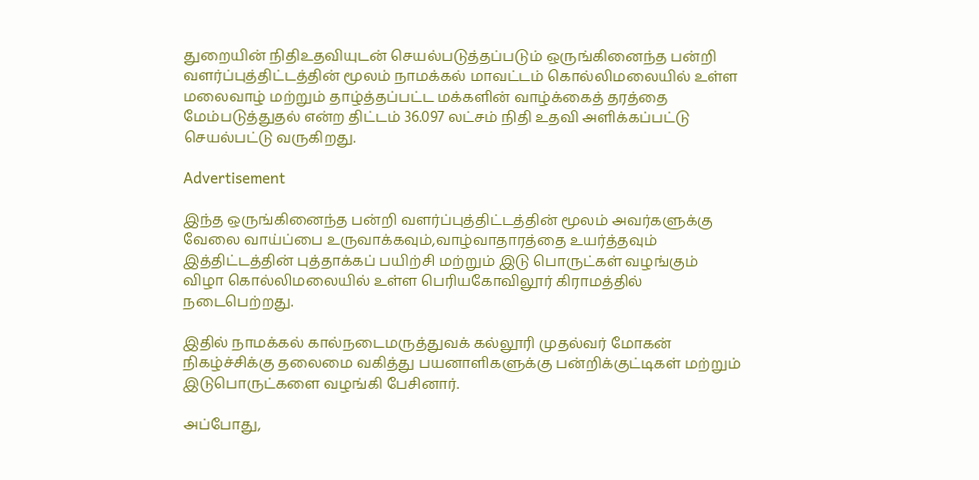துறையின் நிதிஉதவியுடன் செயல்படுத்தப்படும் ஒருங்கினைந்த பன்றி வளர்ப்புத்திட்டத்தின் மூலம் நாமக்கல் மாவட்டம் கொல்லிமலையில் உள்ள மலைவாழ் மற்றும் தாழ்த்தப்பட்ட மக்களின் வாழ்க்கைத் தரத்தை மேம்படுத்துதல் என்ற திட்டம் 36.097 லட்சம் நிதி உதவி அளிக்கப்பட்டு செயல்பட்டு வருகிறது.

Advertisement

இந்த ஒருங்கினைந்த பன்றி வளர்ப்புத்திட்டத்தின் மூலம் அவர்களுக்கு வேலை வாய்ப்பை உருவாக்கவும்,வாழ்வாதாரத்தை உயர்த்தவும் இத்திட்டத்தின் புத்தாக்கப் பயிற்சி மற்றும் இடு பொருட்கள் வழங்கும் விழா கொல்லிமலையில் உள்ள பெரியகோவிலூர் கிராமத்தில் நடைபெற்றது.

இதில் நாமக்கல் கால்நடைமருத்துவக் கல்லூரி முதல்வர் மோகன் நிகழ்ச்சிக்கு தலைமை வகித்து பயனாளிகளுக்கு பன்றிக்குட்டிகள் மற்றும் இடுபொருட்களை வழங்கி பேசினார்.

அப்போது,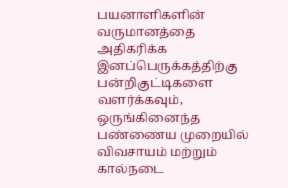பயனாளிகளின் வருமானத்தை அதிகரிக்க இனப்பெருக்கத்திற்கு பன்றிகுட்டிகளை வளர்க்கவும், ஒருங்கினைந்த பண்ணைய முறையில் விவசாயம் மற்றும் கால்நடை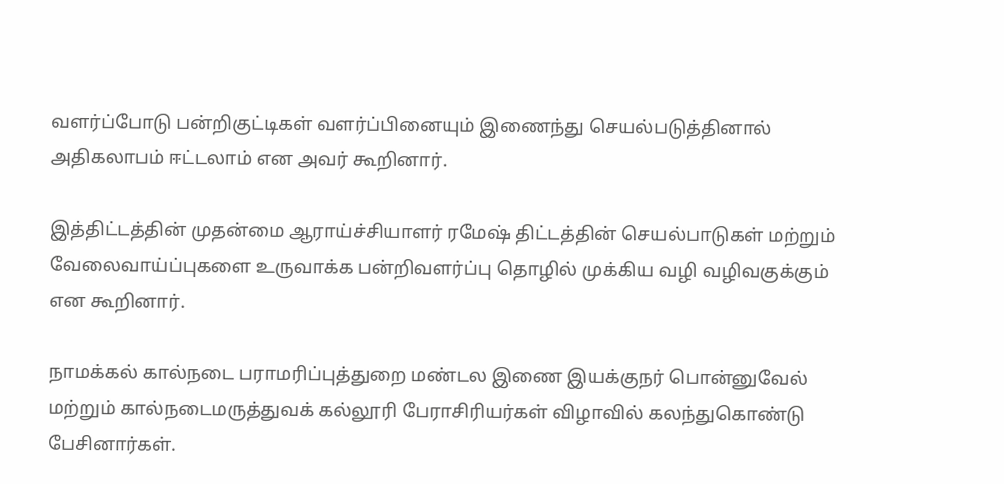வளர்ப்போடு பன்றிகுட்டிகள் வளர்ப்பினையும் இணைந்து செயல்படுத்தினால் அதிகலாபம் ஈட்டலாம் என அவர் கூறினார்.

இத்திட்டத்தின் முதன்மை ஆராய்ச்சியாளர் ரமேஷ் திட்டத்தின் செயல்பாடுகள் மற்றும் வேலைவாய்ப்புகளை உருவாக்க பன்றிவளர்ப்பு தொழில் முக்கிய வழி வழிவகுக்கும் என கூறினார்.

நாமக்கல் கால்நடை பராமரிப்புத்துறை மண்டல இணை இயக்குநர் பொன்னுவேல் மற்றும் கால்நடைமருத்துவக் கல்லூரி பேராசிரியர்கள் விழாவில் கலந்துகொண்டு பேசினார்கள்.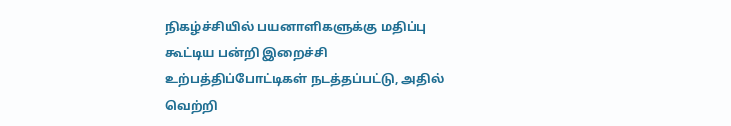நிகழ்ச்சியில் பயனாளிகளுக்கு மதிப்பு கூட்டிய பன்றி இறைச்சி உற்பத்திப்போட்டிகள் நடத்தப்பட்டு, அதில் வெற்றி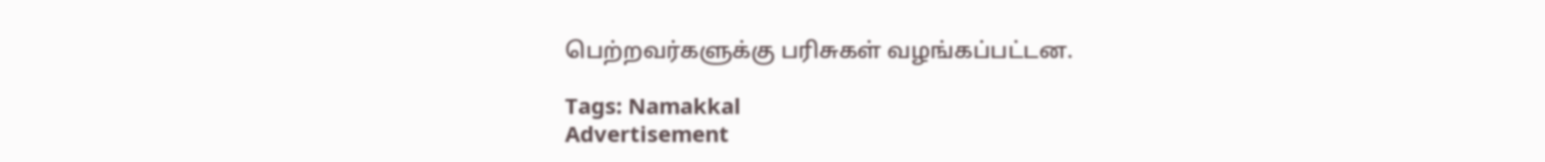பெற்றவர்களுக்கு பரிசுகள் வழங்கப்பட்டன.

Tags: Namakkal
Advertisement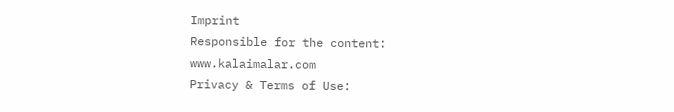Imprint
Responsible for the content:
www.kalaimalar.com
Privacy & Terms of Use: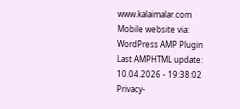www.kalaimalar.com
Mobile website via:
WordPress AMP Plugin
Last AMPHTML update:
10.04.2026 - 19:38:02
Privacy-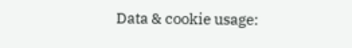Data & cookie usage: